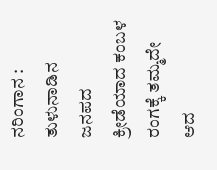ನರಿಂಗಾನ : ತುಳುನಾಡಿನ ಜನಪದ ಕ್ರೀಡೆಯಾದ ಕಂಬಳ ರಂಗಕ್ಕೆ ತಮ್ಮದೇ ಆದ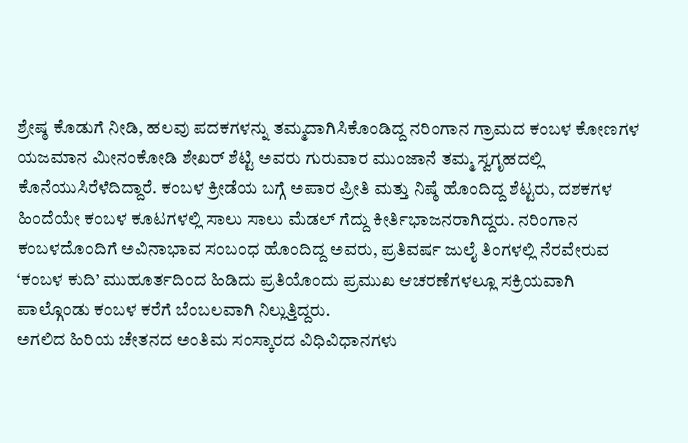ಶ್ರೇಷ್ಠ ಕೊಡುಗೆ ನೀಡಿ, ಹಲವು ಪದಕಗಳನ್ನು ತಮ್ಮದಾಗಿಸಿಕೊಂಡಿದ್ದ ನರಿಂಗಾನ ಗ್ರಾಮದ ಕಂಬಳ ಕೋಣಗಳ ಯಜಮಾನ ಮೀನಂಕೋಡಿ ಶೇಖರ್ ಶೆಟ್ಟಿ ಅವರು ಗುರುವಾರ ಮುಂಜಾನೆ ತಮ್ಮ ಸ್ವಗೃಹದಲ್ಲಿ ಕೊನೆಯುಸಿರೆಳೆದಿದ್ದಾರೆ. ಕಂಬಳ ಕ್ರೀಡೆಯ ಬಗ್ಗೆ ಅಪಾರ ಪ್ರೀತಿ ಮತ್ತು ನಿಷ್ಠೆ ಹೊಂದಿದ್ದ ಶೆಟ್ಟರು, ದಶಕಗಳ ಹಿಂದೆಯೇ ಕಂಬಳ ಕೂಟಗಳಲ್ಲಿ ಸಾಲು ಸಾಲು ಮೆಡಲ್ ಗೆದ್ದು ಕೀರ್ತಿಭಾಜನರಾಗಿದ್ದರು. ನರಿಂಗಾನ ಕಂಬಳದೊಂದಿಗೆ ಅವಿನಾಭಾವ ಸಂಬಂಧ ಹೊಂದಿದ್ದ ಅವರು, ಪ್ರತಿವರ್ಷ ಜುಲೈ ತಿಂಗಳಲ್ಲಿ ನೆರವೇರುವ ‘ಕಂಬಳ ಕುದಿ’ ಮುಹೂರ್ತದಿಂದ ಹಿಡಿದು ಪ್ರತಿಯೊಂದು ಪ್ರಮುಖ ಆಚರಣೆಗಳಲ್ಲೂ ಸಕ್ರಿಯವಾಗಿ ಪಾಲ್ಗೊಂಡು ಕಂಬಳ ಕರೆಗೆ ಬೆಂಬಲವಾಗಿ ನಿಲ್ಲುತ್ತಿದ್ದರು.
ಅಗಲಿದ ಹಿರಿಯ ಚೇತನದ ಅಂತಿಮ ಸಂಸ್ಕಾರದ ವಿಧಿವಿಧಾನಗಳು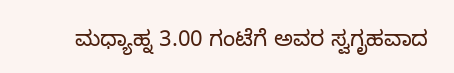ಮಧ್ಯಾಹ್ನ 3.00 ಗಂಟೆಗೆ ಅವರ ಸ್ವಗೃಹವಾದ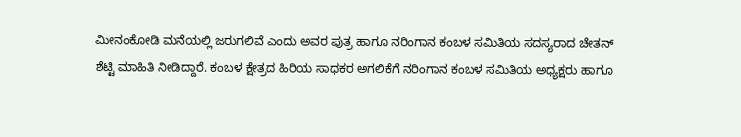ಮೀನಂಕೋಡಿ ಮನೆಯಲ್ಲಿ ಜರುಗಲಿವೆ ಎಂದು ಅವರ ಪುತ್ರ ಹಾಗೂ ನರಿಂಗಾನ ಕಂಬಳ ಸಮಿತಿಯ ಸದಸ್ಯರಾದ ಚೇತನ್ ಶೆಟ್ಟಿ ಮಾಹಿತಿ ನೀಡಿದ್ದಾರೆ. ಕಂಬಳ ಕ್ಷೇತ್ರದ ಹಿರಿಯ ಸಾಧಕರ ಅಗಲಿಕೆಗೆ ನರಿಂಗಾನ ಕಂಬಳ ಸಮಿತಿಯ ಅಧ್ಯಕ್ಷರು ಹಾಗೂ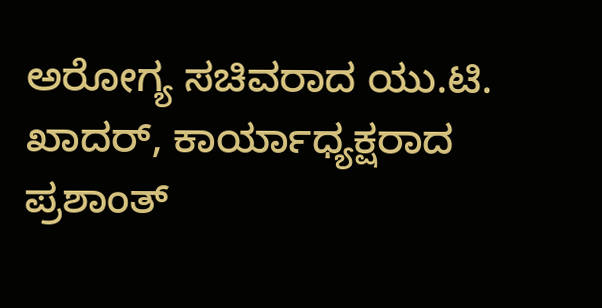ಅರೋಗ್ಯ ಸಚಿವರಾದ ಯು.ಟಿ. ಖಾದರ್, ಕಾರ್ಯಾಧ್ಯಕ್ಷರಾದ ಪ್ರಶಾಂತ್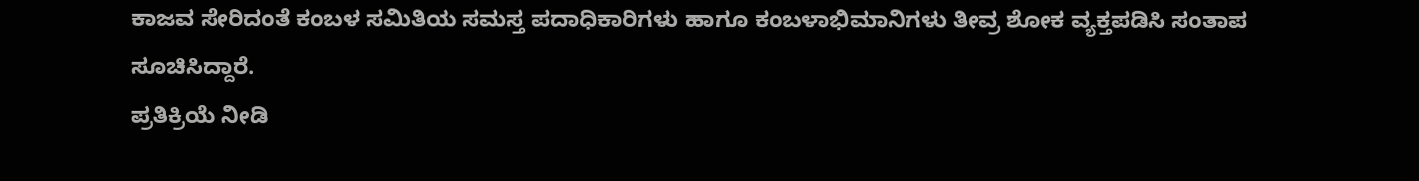ಕಾಜವ ಸೇರಿದಂತೆ ಕಂಬಳ ಸಮಿತಿಯ ಸಮಸ್ತ ಪದಾಧಿಕಾರಿಗಳು ಹಾಗೂ ಕಂಬಳಾಭಿಮಾನಿಗಳು ತೀವ್ರ ಶೋಕ ವ್ಯಕ್ತಪಡಿಸಿ ಸಂತಾಪ ಸೂಚಿಸಿದ್ದಾರೆ.
ಪ್ರತಿಕ್ರಿಯೆ ನೀಡಿ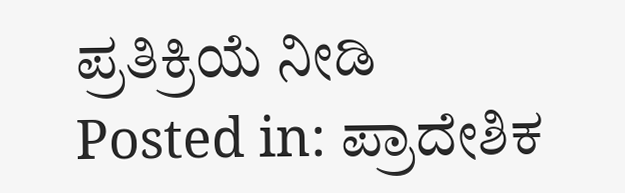ಪ್ರತಿಕ್ರಿಯೆ ನೀಡಿ
Posted in: ಪ್ರಾದೇಶಿಕ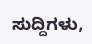ಸುದ್ದಿಗಳು,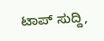ಟಾಪ್ ಸುದ್ದಿ,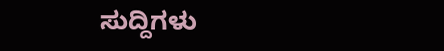ಸುದ್ದಿಗಳು